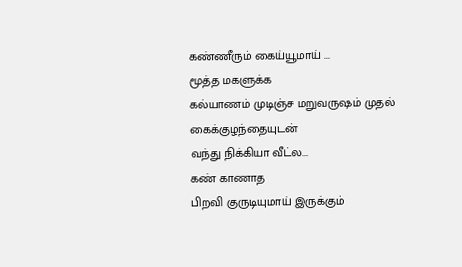கண்ணீரும் கைய்யூமாய் ...
மூத்த மகளுக்க
கல்யாணம் முடிஞ்ச மறுவருஷம் முதல்
கைக்குழந்தையுடன்
வந்து நிக்கியா வீட்ல...
கண் காணாத
பிறவி குருடியுமாய் இருக்கும்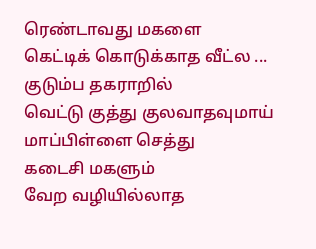ரெண்டாவது மகளை
கெட்டிக் கொடுக்காத வீட்ல ...
குடும்ப தகராறில்
வெட்டு குத்து குலவாதவுமாய்
மாப்பிள்ளை செத்து
கடைசி மகளும்
வேற வழியில்லாத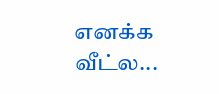எனக்க வீட்ல...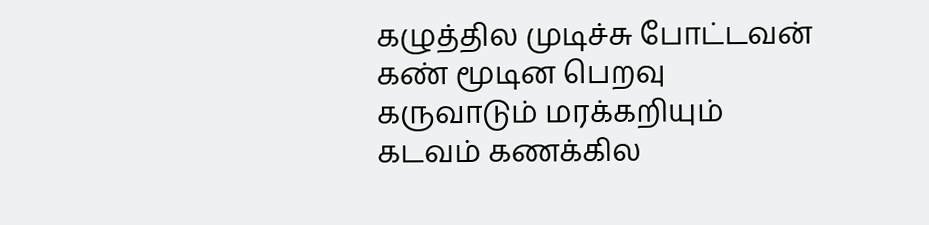கழுத்தில முடிச்சு போட்டவன்
கண் மூடின பெறவு
கருவாடும் மரக்கறியும்
கடவம் கணக்கில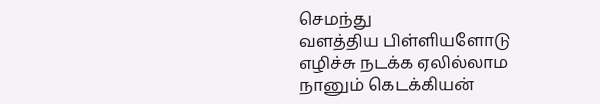செமந்து
வளத்திய பிள்ளியளோடு
எழிச்சு நடக்க ஏலில்லாம
நானும் கெடக்கியன்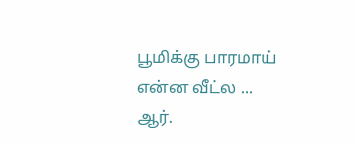பூமிக்கு பாரமாய் என்ன வீட்ல ...
ஆர்.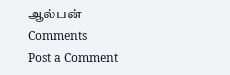ஆல்பன்
Comments
Post a Comment